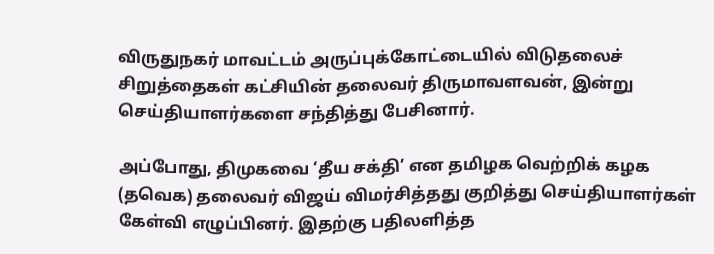விருதுநகர் மாவட்டம் அருப்புக்கோட்டையில் விடுதலைச் சிறுத்தைகள் கட்சியின் தலைவர் திருமாவளவன், இன்று செய்தியாளர்களை சந்தித்து பேசினார்.

அப்போது, திமுகவை ‘தீய சக்தி’ என தமிழக வெற்றிக் கழக (தவெக) தலைவர் விஜய் விமர்சித்தது குறித்து செய்தியாளர்கள் கேள்வி எழுப்பினர். இதற்கு பதிலளித்த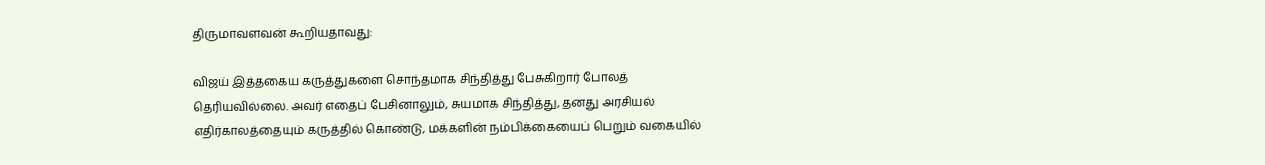திருமாவளவன் கூறியதாவது:

விஜய் இத்தகைய கருத்துகளை சொந்தமாக சிந்தித்து பேசுகிறார் போலத் தெரியவில்லை. அவர் எதைப் பேசினாலும், சுயமாக சிந்தித்து, தனது அரசியல் எதிர்காலத்தையும் கருத்தில் கொண்டு, மக்களின் நம்பிக்கையைப் பெறும் வகையில்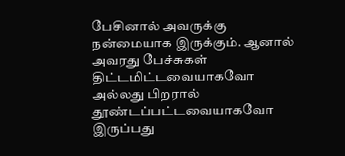பேசினால் அவருக்கு நன்மையாக இருக்கும். ஆனால் அவரது பேச்சுகள் திட்டமிட்டவையாகவோ அல்லது பிறரால் தூண்டப்பட்டவையாகவோ இருப்பது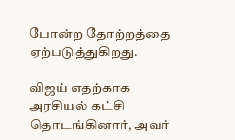போன்ற தோற்றத்தை ஏற்படுத்துகிறது.

விஜய் எதற்காக அரசியல் கட்சி தொடங்கினார், அவர்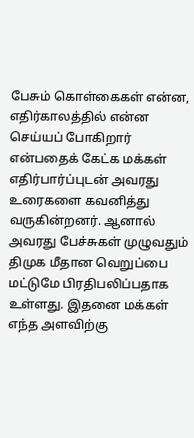பேசும் கொள்கைகள் என்ன, எதிர்காலத்தில் என்ன செய்யப் போகிறார் என்பதைக் கேட்க மக்கள் எதிர்பார்ப்புடன் அவரது உரைகளை கவனித்து வருகின்றனர். ஆனால் அவரது பேச்சுகள் முழுவதும் திமுக மீதான வெறுப்பை மட்டுமே பிரதிபலிப்பதாக உள்ளது. இதனை மக்கள் எந்த அளவிற்கு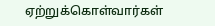ஏற்றுக்கொள்வார்கள்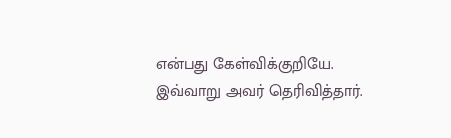என்பது கேள்விக்குறியே. இவ்வாறு அவர் தெரிவித்தார்.